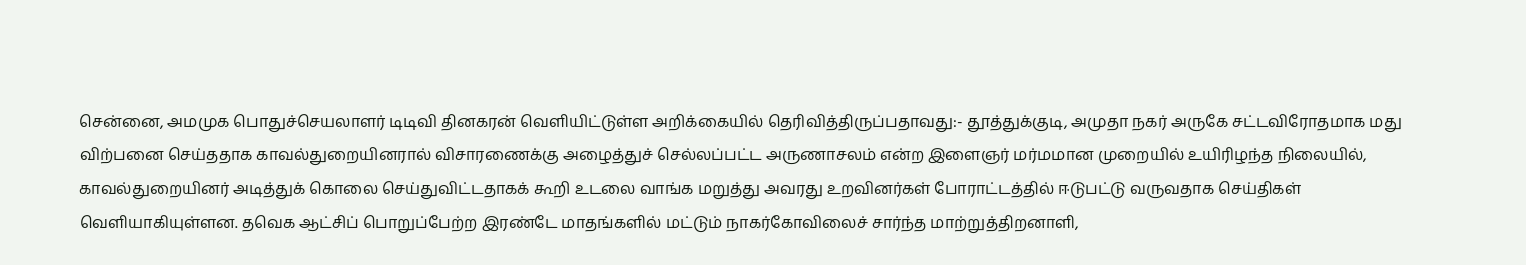சென்னை, அமமுக பொதுச்செயலாளர் டிடிவி தினகரன் வெளியிட்டுள்ள அறிக்கையில் தெரிவித்திருப்பதாவது:- தூத்துக்குடி, அமுதா நகர் அருகே சட்டவிரோதமாக மது விற்பனை செய்ததாக காவல்துறையினரால் விசாரணைக்கு அழைத்துச் செல்லப்பட்ட அருணாசலம் என்ற இளைஞர் மர்மமான முறையில் உயிரிழந்த நிலையில், காவல்துறையினர் அடித்துக் கொலை செய்துவிட்டதாகக் கூறி உடலை வாங்க மறுத்து அவரது உறவினர்கள் போராட்டத்தில் ஈடுபட்டு வருவதாக செய்திகள் வெளியாகியுள்ளன. தவெக ஆட்சிப் பொறுப்பேற்ற இரண்டே மாதங்களில் மட்டும் நாகர்கோவிலைச் சார்ந்த மாற்றுத்திறனாளி,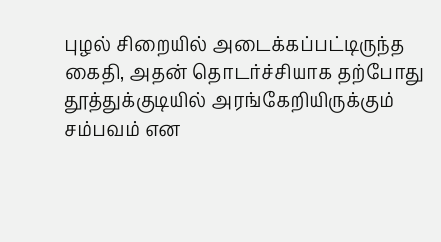புழல் சிறையில் அடைக்கப்பட்டிருந்த கைதி, அதன் தொடர்ச்சியாக தற்போது தூத்துக்குடியில் அரங்கேறியிருக்கும் சம்பவம் என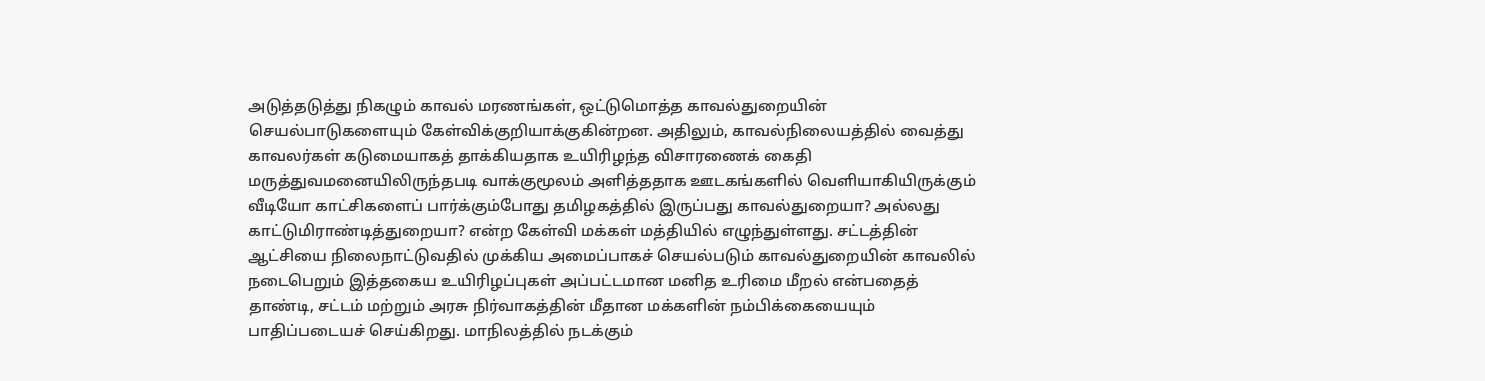அடுத்தடுத்து நிகழும் காவல் மரணங்கள், ஒட்டுமொத்த காவல்துறையின் செயல்பாடுகளையும் கேள்விக்குறியாக்குகின்றன. அதிலும், காவல்நிலையத்தில் வைத்து காவலர்கள் கடுமையாகத் தாக்கியதாக உயிரிழந்த விசாரணைக் கைதி மருத்துவமனையிலிருந்தபடி வாக்குமூலம் அளித்ததாக ஊடகங்களில் வெளியாகியிருக்கும் வீடியோ காட்சிகளைப் பார்க்கும்போது தமிழகத்தில் இருப்பது காவல்துறையா? அல்லது காட்டுமிராண்டித்துறையா? என்ற கேள்வி மக்கள் மத்தியில் எழுந்துள்ளது. சட்டத்தின் ஆட்சியை நிலைநாட்டுவதில் முக்கிய அமைப்பாகச் செயல்படும் காவல்துறையின் காவலில் நடைபெறும் இத்தகைய உயிரிழப்புகள் அப்பட்டமான மனித உரிமை மீறல் என்பதைத் தாண்டி, சட்டம் மற்றும் அரசு நிர்வாகத்தின் மீதான மக்களின் நம்பிக்கையையும் பாதிப்படையச் செய்கிறது. மாநிலத்தில் நடக்கும்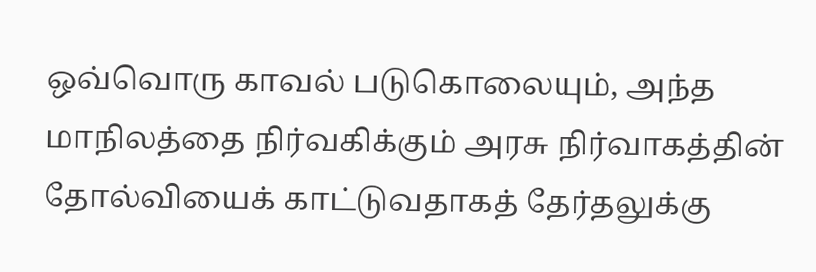ஒவ்வொரு காவல் படுகொலையும், அந்த மாநிலத்தை நிர்வகிக்கும் அரசு நிர்வாகத்தின் தோல்வியைக் காட்டுவதாகத் தேர்தலுக்கு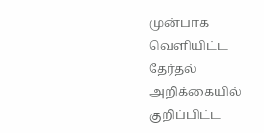முன்பாக வெளியிட்ட தேர்தல் அறிக்கையில் குறிப்பிட்ட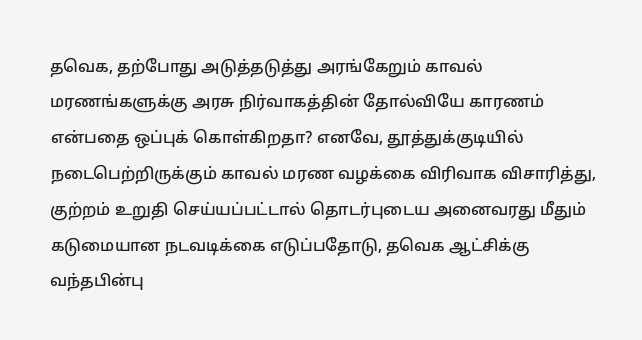தவெக, தற்போது அடுத்தடுத்து அரங்கேறும் காவல் மரணங்களுக்கு அரசு நிர்வாகத்தின் தோல்வியே காரணம் என்பதை ஒப்புக் கொள்கிறதா? எனவே, தூத்துக்குடியில் நடைபெற்றிருக்கும் காவல் மரண வழக்கை விரிவாக விசாரித்து, குற்றம் உறுதி செய்யப்பட்டால் தொடர்புடைய அனைவரது மீதும் கடுமையான நடவடிக்கை எடுப்பதோடு, தவெக ஆட்சிக்கு வந்தபின்பு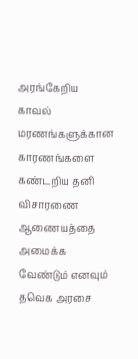அரங்கேறிய காவல் மரணங்களுக்கான காரணங்களை கண்டறிய தனி விசாரணை ஆணையத்தை அமைக்க வேண்டும் எனவும் தவெக அரசை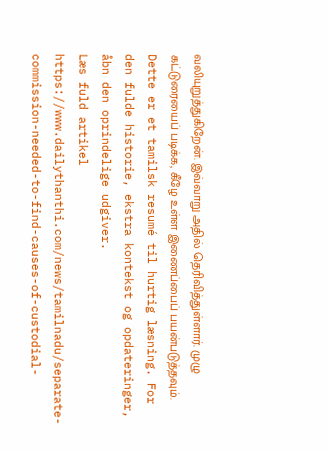வலியுறுத்துகிறேன். இவ்வாறு அதில் தெரிவித்துள்ளார். முழு கட்டுரையைப் படிக்க, கீழே உள்ள இணைப்பைப் பயன்படுத்தவும்.
Dette er et tamilsk resumé til hurtig læsning. For den fulde historie, ekstra kontekst og opdateringer, åbn den oprindelige udgiver.
Læs fuld artikel
https://www.dailythanthi.com/news/tamilnadu/separate-commission-needed-to-find-causes-of-custodial-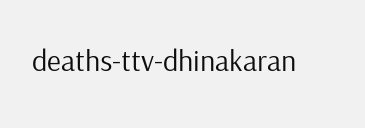deaths-ttv-dhinakaran